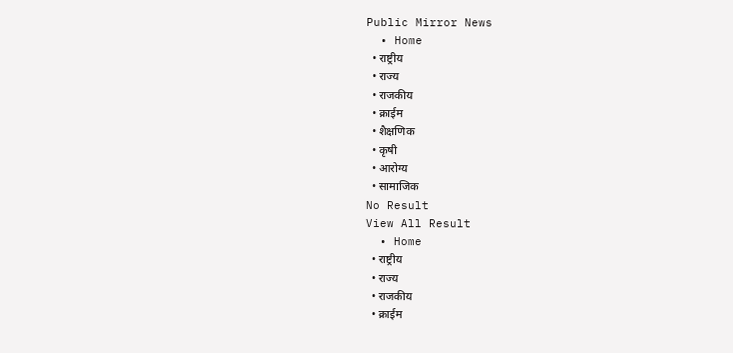Public Mirror News
  • Home
  • राष्ट्रीय
  • राज्य
  • राजकीय
  • क्राईम
  • शैक्षणिक
  • कृषी
  • आरोग्य
  • सामाजिक
No Result
View All Result
  • Home
  • राष्ट्रीय
  • राज्य
  • राजकीय
  • क्राईम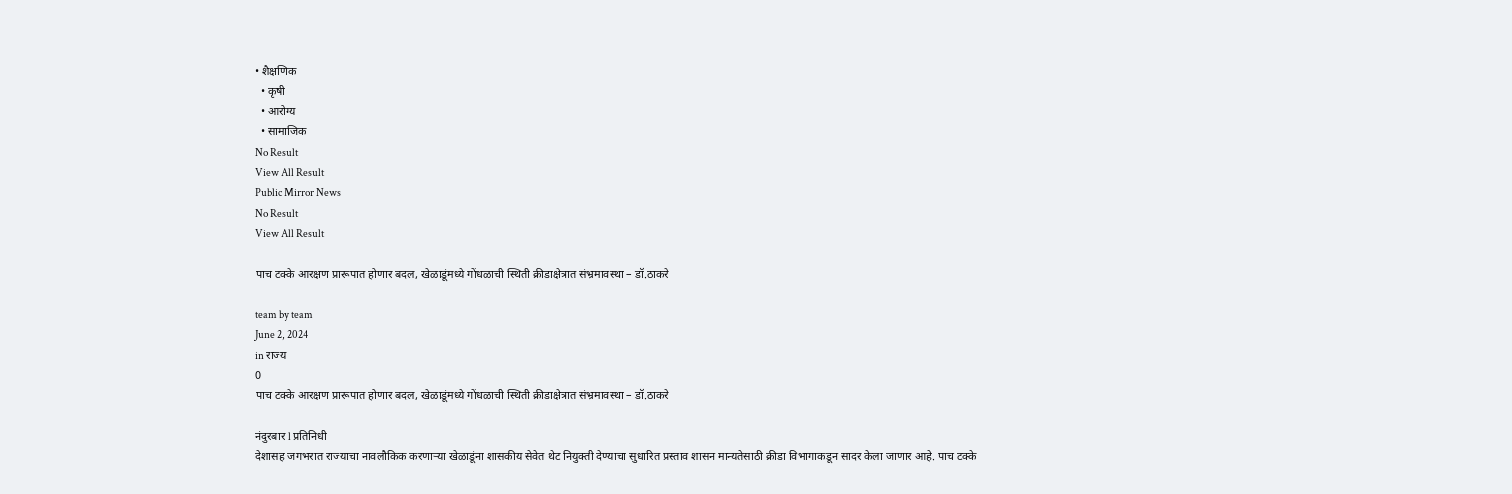• शैक्षणिक
  • कृषी
  • आरोग्य
  • सामाजिक
No Result
View All Result
Public Mirror News
No Result
View All Result

पाच टक्के आरक्षण प्रारूपात होणार बदल, खेळाडूंमध्ये गोंधळाची स्थिती क्रीडाक्षेत्रात संभ्रमावस्था – डॉ.ठाकरे

team by team
June 2, 2024
in राज्य
0
पाच टक्के आरक्षण प्रारूपात होणार बदल, खेळाडूंमध्ये गोंधळाची स्थिती क्रीडाक्षेत्रात संभ्रमावस्था – डॉ.ठाकरे

नंदुरबार l प्रतिनिधी
देशासह जगभरात राज्याचा नावलौकिक करणाऱ्या खेळाडूंना शासकीय सेवेत थेट नियुक्ती देण्याचा सुधारित प्रस्ताव शासन मान्यतेसाठी क्रीडा विभागाकडून सादर केला जाणार आहे. पाच टक्के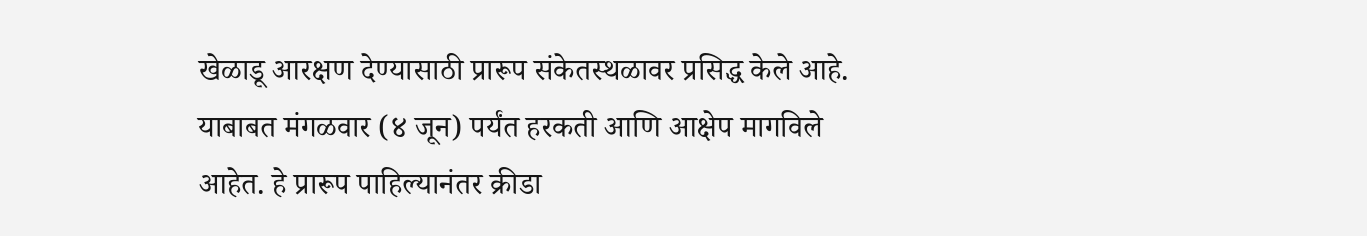खेळाडू आरक्षण देण्यासाठी प्रारूप संकेतस्थळावर प्रसिद्ध केले आहे. याबाबत मंगळवार (४ जून) पर्यंत हरकती आणि आक्षेप मागविले आहेत. हे प्रारूप पाहिल्यानंतर क्रीडा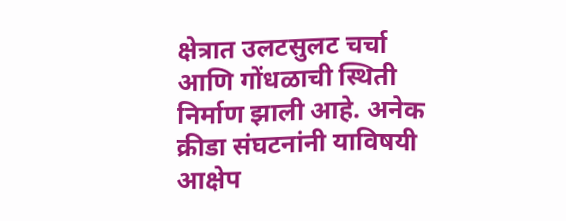क्षेत्रात उलटसुलट चर्चा आणि गोंधळाची स्थिती निर्माण झाली आहे. अनेक क्रीडा संघटनांनी याविषयी आक्षेप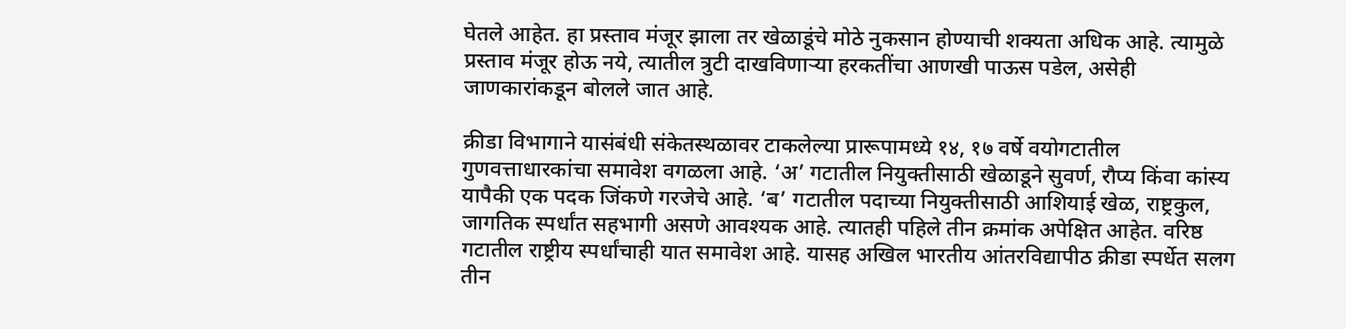घेतले आहेत. हा प्रस्ताव मंजूर झाला तर खेळाडूंचे मोठे नुकसान होण्याची शक्यता अधिक आहे. त्यामुळे प्रस्ताव मंजूर होऊ नये, त्यातील त्रुटी दाखविणाऱ्या हरकतींचा आणखी पाऊस पडेल, असेही जाणकारांकडून बोलले जात आहे.

क्रीडा विभागाने यासंबंधी संकेतस्थळावर टाकलेल्या प्रारूपामध्ये १४, १७ वर्षे वयोगटातील गुणवत्ताधारकांचा समावेश वगळला आहे. ‘अ’ गटातील नियुक्तीसाठी खेळाडूने सुवर्ण, रौप्य किंवा कांस्य यापैकी एक पदक जिंकणे गरजेचे आहे. ‘ब’ गटातील पदाच्या नियुक्तीसाठी आशियाई खेळ, राष्ट्रकुल, जागतिक स्पर्धांत सहभागी असणे आवश्‍यक आहे. त्यातही पहिले तीन क्रमांक अपेक्षित आहेत. वरिष्ठ गटातील राष्ट्रीय स्पर्धांचाही यात समावेश आहे. यासह अखिल भारतीय आंतरविद्यापीठ क्रीडा स्पर्धेत सलग तीन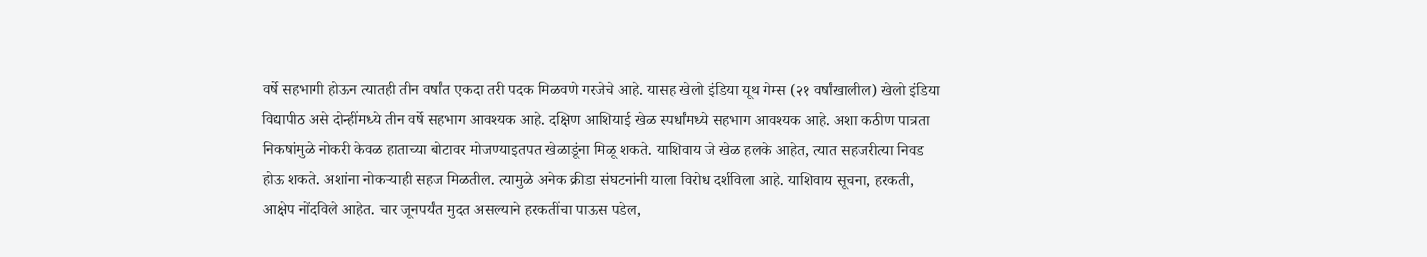वर्षे सहभागी होऊन त्यातही तीन वर्षांत एकदा तरी पदक मिळवणे गरजेचे आहे. यासह खेलो इंडिया यूथ गेम्स (२१ वर्षांखालील) खेलो इंडिया विद्यापीठ असे दोन्हींमध्ये तीन वर्षे सहभाग आवश्‍यक आहे. दक्षिण आशियाई खेळ स्पर्धांमध्ये सहभाग आवश्‍यक आहे. अशा कठीण पात्रता निकषांमुळे नोकरी केवळ हाताच्या बोटावर मोजण्याइतपत खेळाडूंना मिळू शकते. याशिवाय जे खेळ हलके आहेत, त्यात सहजरीत्या निवड होऊ शकते. अशांना नोकऱ्याही सहज मिळतील. त्यामुळे अनेक क्रीडा संघटनांनी याला विरोध दर्शविला आहे. याशिवाय सूचना, हरकती, आक्षेप नोंदविले आहेत. चार जूनपर्यंत मुदत असल्याने हरकतींचा पाऊस पडेल,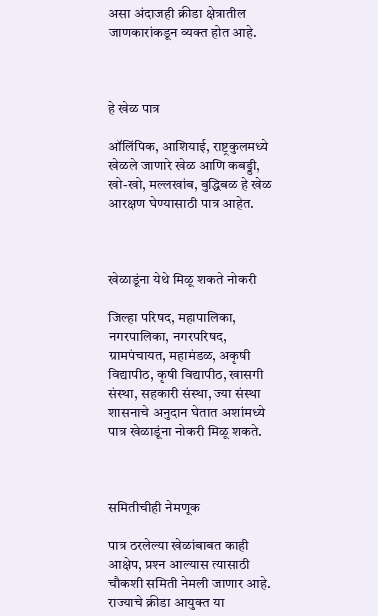असा अंदाजही क्रीडा क्षेत्रातील जाणकारांकडून व्यक्त होत आहे.



हे खेळ पात्र

ऑलिंपिक, आशियाई, राष्ट्रकुलमध्ये खेळले जाणारे खेळ आणि कबड्डी, खो-खो, मल्लखांब, बुद्धिबळ हे खेळ आरक्षण घेण्यासाठी पात्र आहेत.



खेळाडूंना येथे मिळू शकते नोकरी

जिल्हा परिषद, महापालिका, नगरपालिका, नगरपरिषद, ग्रामपंचायत, महामंडळ, अकृषी विद्यापीठ, कृषी विद्यापीठ, खासगी संस्था, सहकारी संस्था, ज्या संस्था शासनाचे अनुदान घेतात अशांमध्ये पात्र खेळाडूंना नोकरी मिळू शकते.



समितीचीही नेमणूक

पात्र ठरलेल्या खेळांबाबत काही आक्षेप, प्रश्‍न आल्यास त्यासाठी चौकशी समिती नेमली जाणार आहे. राज्याचे क्रीडा आयुक्त या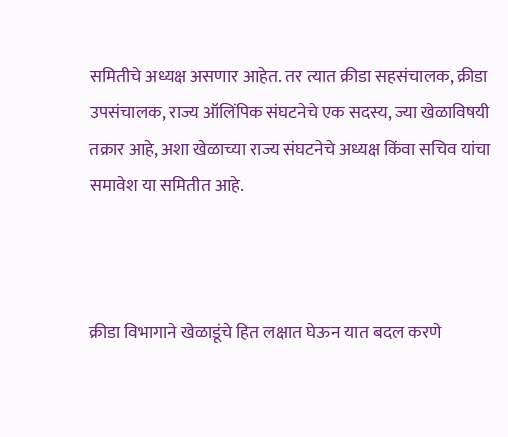समितीचे अध्यक्ष असणार आहेत. तर त्यात क्रीडा सहसंचालक, क्रीडा उपसंचालक, राज्य ऑलिंपिक संघटनेचे एक सदस्य, ज्या खेळाविषयी तक्रार आहे, अशा खेळाच्या राज्य संघटनेचे अध्यक्ष किंवा सचिव यांचा समावेश या समितीत आहे.



क्रीडा विभागाने खेळाडूंचे हित लक्षात घेऊन यात बदल करणे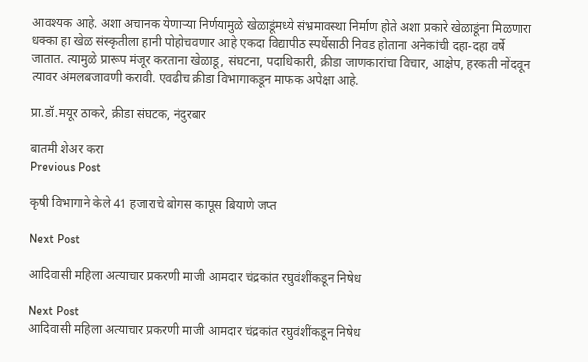आवश्‍यक आहे. अशा अचानक येणाऱ्या निर्णयामुळे खेळाडूंमध्ये संभ्रमावस्था निर्माण होते अशा प्रकारे खेळाडूंना मिळणारा धक्का हा खेळ संस्कृतीला हानी पोहोचवणार आहे एकदा विद्यापीठ स्पर्धेसाठी निवड होताना अनेकांची दहा-दहा वर्षे जातात. त्यामुळे प्रारूप मंजूर करताना खेळाडू, संघटना, पदाधिकारी, क्रीडा जाणकारांचा विचार, आक्षेप, हरकती नोंदवून त्यावर अंमलबजावणी करावी. एवढीच क्रीडा विभागाकडून माफक अपेक्षा आहे.

प्रा.डॉ.मयूर ठाकरे, क्रीडा संघटक, नंदुरबार

बातमी शेअर करा
Previous Post

कृषी विभागाने केले 41 हजाराचे बोगस कापूस बियाणे जप्त

Next Post

आदिवासी महिला अत्याचार प्रकरणी माजी आमदार चंद्रकांत रघुवंशींकडून निषेध

Next Post
आदिवासी महिला अत्याचार प्रकरणी माजी आमदार चंद्रकांत रघुवंशींकडून निषेध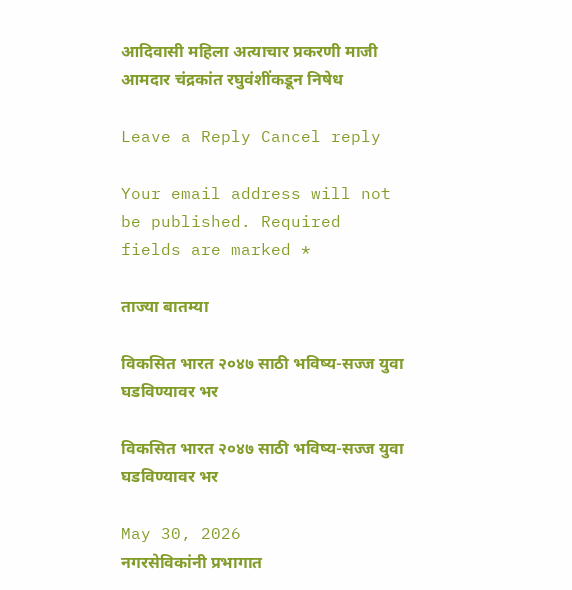आदिवासी महिला अत्याचार प्रकरणी माजी आमदार चंद्रकांत रघुवंशींकडून निषेध

Leave a Reply Cancel reply

Your email address will not be published. Required fields are marked *

ताज्या बातम्या

विकसित भारत २०४७ साठी भविष्य-सज्ज युवा घडविण्यावर भर

विकसित भारत २०४७ साठी भविष्य-सज्ज युवा घडविण्यावर भर

May 30, 2026
नगरसेविकांनी प्रभागात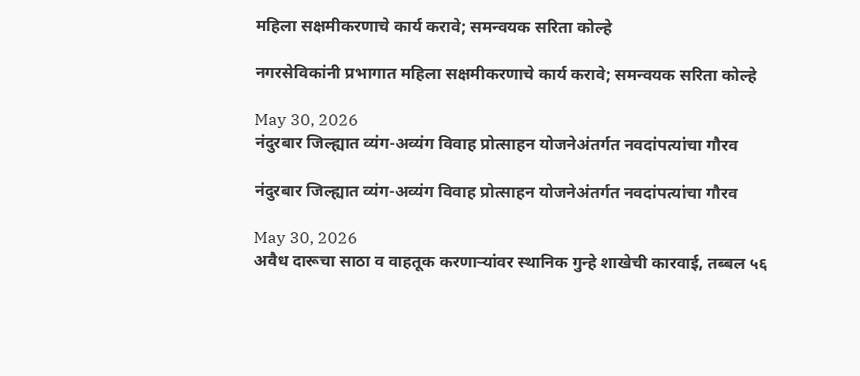महिला सक्षमीकरणाचे कार्य करावे; समन्वयक सरिता कोल्हे

नगरसेविकांनी प्रभागात महिला सक्षमीकरणाचे कार्य करावे; समन्वयक सरिता कोल्हे

May 30, 2026
नंदुरबार जिल्ह्यात व्यंग-अव्यंग विवाह प्रोत्साहन योजनेअंतर्गत नवदांपत्यांचा गौरव

नंदुरबार जिल्ह्यात व्यंग-अव्यंग विवाह प्रोत्साहन योजनेअंतर्गत नवदांपत्यांचा गौरव

May 30, 2026
अवैध दारूचा साठा व वाहतूक करणाऱ्यांवर स्थानिक गुन्हे शाखेची कारवाई, तब्बल ५६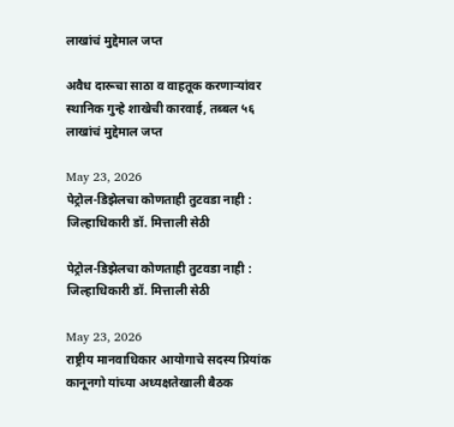लाखांचं मुद्देमाल जप्त

अवैध दारूचा साठा व वाहतूक करणाऱ्यांवर स्थानिक गुन्हे शाखेची कारवाई, तब्बल ५६ लाखांचं मुद्देमाल जप्त

May 23, 2026
पेट्रोल-डिझेलचा कोणताही तुटवडा नाही : जिल्हाधिकारी डॉ. मित्ताली सेठी

पेट्रोल-डिझेलचा कोणताही तुटवडा नाही : जिल्हाधिकारी डॉ. मित्ताली सेठी

May 23, 2026
राष्ट्रीय मानवाधिकार आयोगाचे सदस्य प्रियांक कानूनगो यांच्या अध्यक्षतेखाली बैठक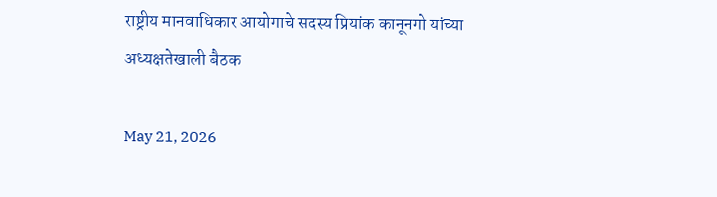राष्ट्रीय मानवाधिकार आयोगाचे सदस्य प्रियांक कानूनगो यांच्या अध्यक्षतेखाली बैठक

May 21, 2026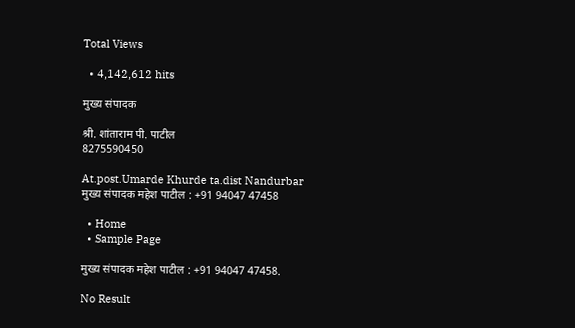Total Views

  • 4,142,612 hits

मुख्य संपादक

श्री. शांताराम पी. पाटील
8275590450

At.post.Umarde Khurde ta.dist Nandurbar
मुख्य संपादक महेश पाटील : +91 94047 47458

  • Home
  • Sample Page

मुख्य संपादक महेश पाटील : +91 94047 47458.

No Result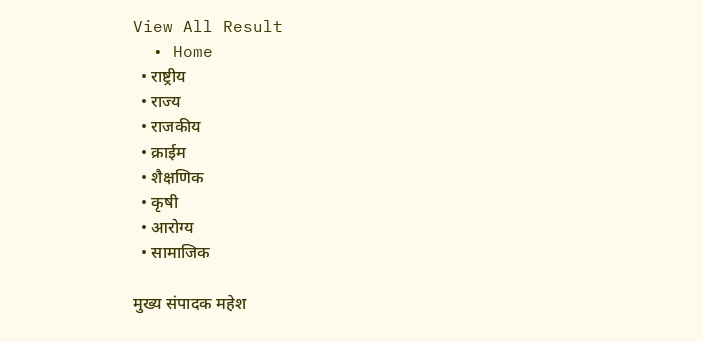View All Result
  • Home
  • राष्ट्रीय
  • राज्य
  • राजकीय
  • क्राईम
  • शैक्षणिक
  • कृषी
  • आरोग्य
  • सामाजिक

मुख्य संपादक महेश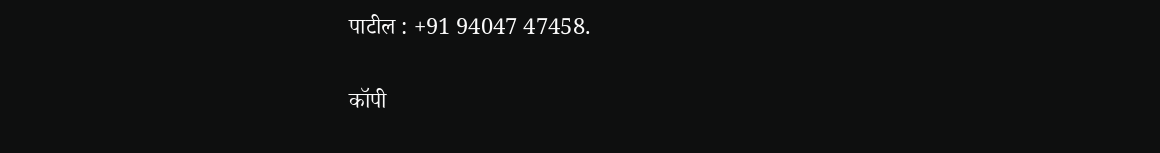पाटील : +91 94047 47458.

कॉपी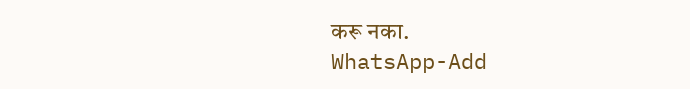करू नका.
WhatsApp-Add